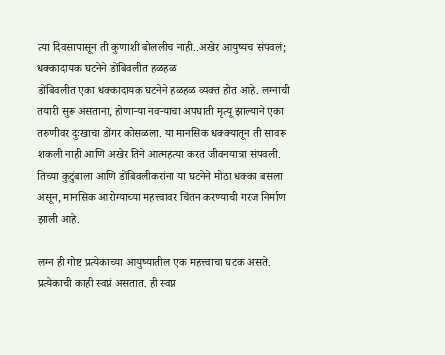त्या दिवसापासून ती कुणाशी बोललीच नाही..अखेर आयुष्यच संपवलं; धक्कादायक घटनेने डोंबिवलीत हळहळ
डोंबिवलीत एका धक्कादायक घटनेने हळहळ व्यक्त होत आहे. लग्नाची तयारी सुरू असताना, होणाऱ्या नवऱ्याचा अपघाती मृत्यू झाल्याने एका तरुणीवर दुःखाचा डोंगर कोसळला. या मानसिक धक्क्यातून ती सावरू शकली नाही आणि अखेर तिने आत्महत्या करत जीवनयात्रा संपवली. तिच्या कुटुंबाला आणि डोंबिवलीकरांना या घटनेने मोठा धक्का बसला असून, मानसिक आरोग्याच्या महत्त्वावर चिंतन करण्याची गरज निर्माण झाली आहे.

लग्न ही गोष्ट प्रत्येकाच्या आयुष्यातील एक महत्त्वाचा घटक असते. प्रत्येकाची काही स्वप्नं असतात. ही स्वप्न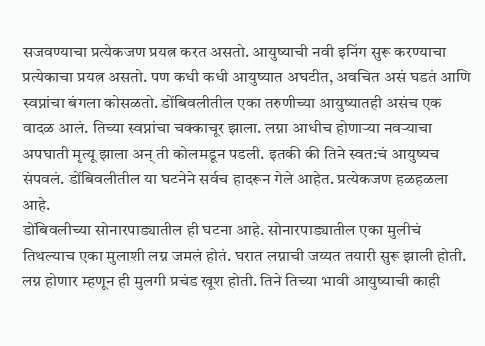सजवण्याचा प्रत्येकजण प्रयत्न करत असतो. आयुष्याची नवी इनिंग सुरू करण्याचा प्रत्येकाचा प्रयत्न असतो. पण कधी कधी आयुष्यात अघटीत, अवचित असं घडतं आणि स्वप्नांचा बंगला कोसळतो. डोंबिवलीतील एका तरुणीच्या आयुष्यातही असंच एक वादळ आलं. तिच्या स्वप्नांचा चक्काचूर झाला. लग्ना आधीच होणाऱ्या नवऱ्याचा अपघाती मृत्यू झाला अन् ती कोलमडून पडली. इतकी की तिने स्वत:चं आयुष्यच संपवलं. डोंबिवलीतील या घटनेने सर्वच हादरून गेले आहेत. प्रत्येकजण हळहळला आहे.
डोंबिवलीच्या सोनारपाड्यातील ही घटना आहे. सोनारपाड्यातील एका मुलीचं तिथल्याच एका मुलाशी लग्न जमलं होतं. घरात लग्नाची जय्यत तयारी सुरू झाली होती. लग्न होणार म्हणून ही मुलगी प्रचंड खूश होती. तिने तिच्या भावी आयुष्याची काही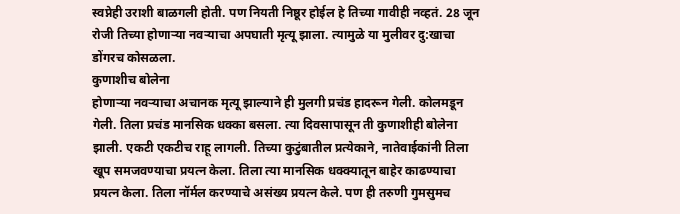स्वप्नेही उराशी बाळगली होती. पण नियती निष्ठूर होईल हे तिच्या गावीही नव्हतं. 28 जून रोजी तिच्या होणाऱ्या नवऱ्याचा अपघाती मृत्यू झाला. त्यामुळे या मुलीवर दु:खाचा डोंगरच कोसळला.
कुणाशीच बोलेना
होणाऱ्या नवऱ्याचा अचानक मृत्यू झाल्याने ही मुलगी प्रचंड हादरून गेली. कोलमडून गेली. तिला प्रचंड मानसिक धक्का बसला. त्या दिवसापासून ती कुणाशीही बोलेना झाली. एकटी एकटीच राहू लागली. तिच्या कुटुंबातील प्रत्येकाने, नातेवाईकांनी तिला खूप समजवण्याचा प्रयत्न केला. तिला त्या मानसिक धक्क्यातून बाहेर काढण्याचा प्रयत्न केला. तिला नॉर्मल करण्याचे असंख्य प्रयत्न केले. पण ही तरुणी गुमसुमच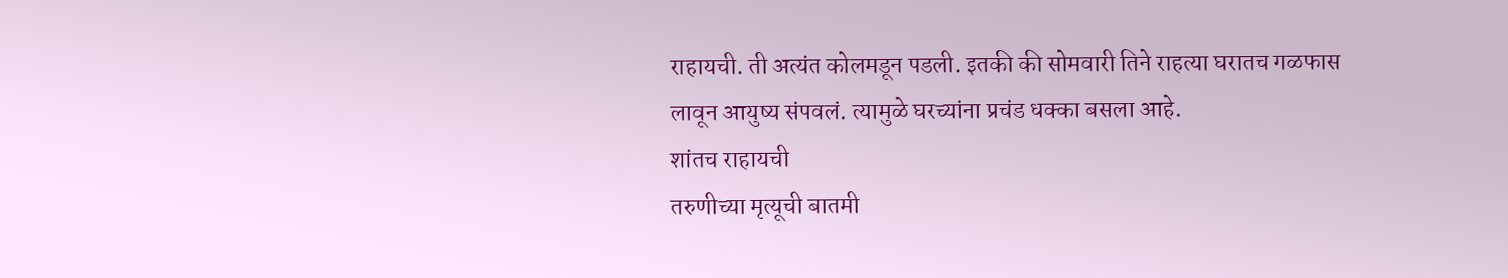राहायची. ती अत्यंत कोलमडून पडली. इतकी की सोमवारी तिने राहत्या घरातच गळफास लावून आयुष्य संपवलं. त्यामुळे घरच्यांना प्रचंड धक्का बसला आहे.
शांतच राहायची
तरुणीच्या मृत्यूची बातमी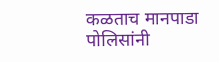कळताच मानपाडा पोलिसांनी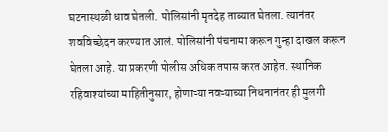घटनास्थळी धाव घेतली. पोलिसांनी मृतदेह ताब्यात घेतला. त्यानंतर शवविच्छेदन करण्यात आलं. पोलिसांनी पंचनामा करून गुन्हा दाखल करून घेतला आहे. या प्रकरणी पोलीस अधिक तपास करत आहेत. स्थानिक रहिवाश्यांच्या माहितीनुसार, होणाऱ्या नवऱ्याच्या निधनानंतर ही मुलगी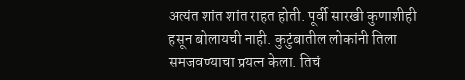अत्यंत शांत शांत राहत होती. पूर्वी सारखी कुणाशीही हसून बोलायची नाही. कुटुंबातील लोकांनी तिला समजवण्याचा प्रयत्न केला. तिचं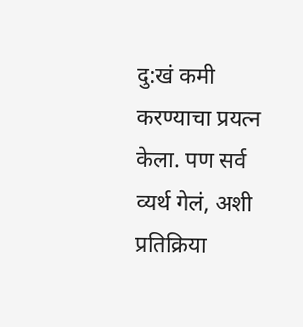दु:खं कमी करण्याचा प्रयत्न केला. पण सर्व व्यर्थ गेलं, अशी प्रतिक्रिया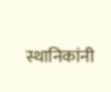स्थानिकांनी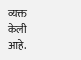व्यक्त केली आहे.